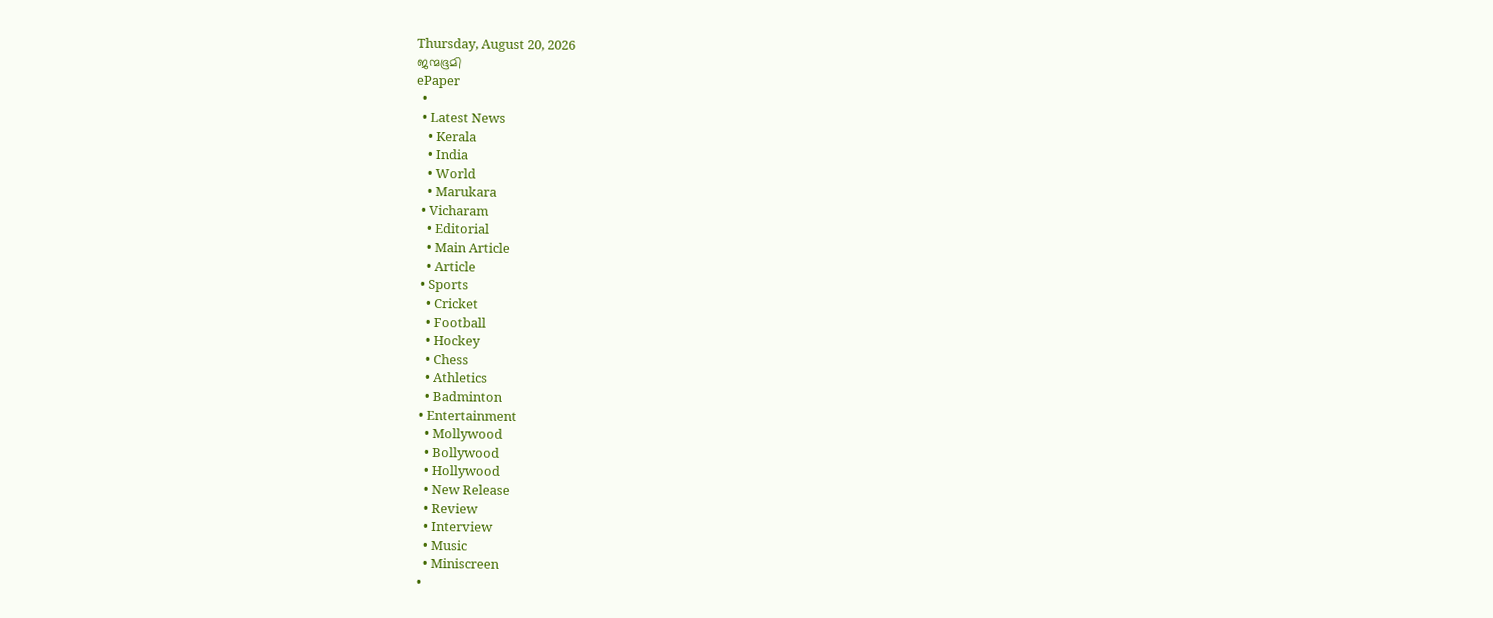Thursday, August 20, 2026
ജന്മഭൂമി
ePaper
  •
  • Latest News
    • Kerala
    • India
    • World
    • Marukara
  • Vicharam
    • Editorial
    • Main Article
    • Article
  • Sports
    • Cricket
    • Football
    • Hockey
    • Chess
    • Athletics
    • Badminton
  • Entertainment
    • Mollywood
    • Bollywood
    • Hollywood
    • New Release
    • Review
    • Interview
    • Music
    • Miniscreen
  •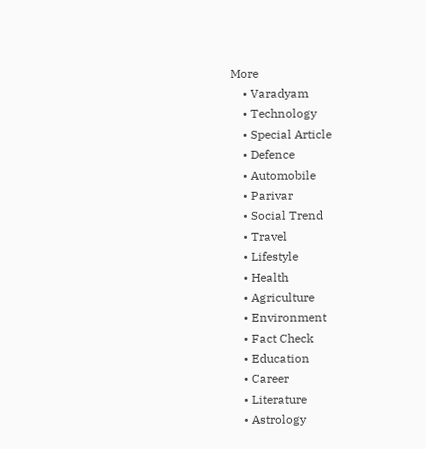More
    • Varadyam
    • Technology
    • Special Article
    • Defence
    • Automobile
    • Parivar
    • Social Trend
    • Travel
    • Lifestyle
    • Health
    • Agriculture
    • Environment
    • Fact Check
    • Education
    • Career
    • Literature
    • Astrology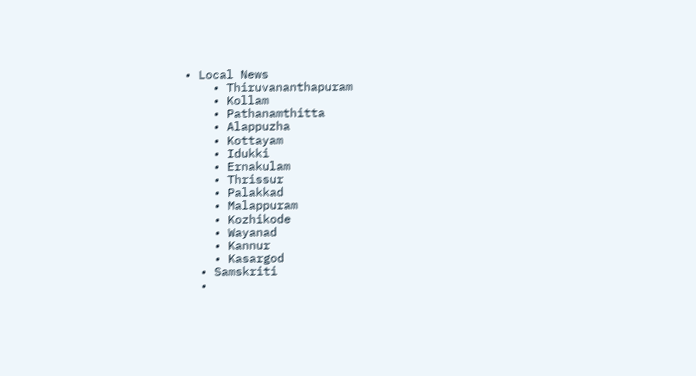• Local News
    • Thiruvananthapuram
    • Kollam
    • Pathanamthitta
    • Alappuzha
    • Kottayam
    • Idukki
    • Ernakulam
    • Thrissur
    • Palakkad
    • Malappuram
    • Kozhikode
    • Wayanad
    • Kannur
    • Kasargod
  • Samskriti
  •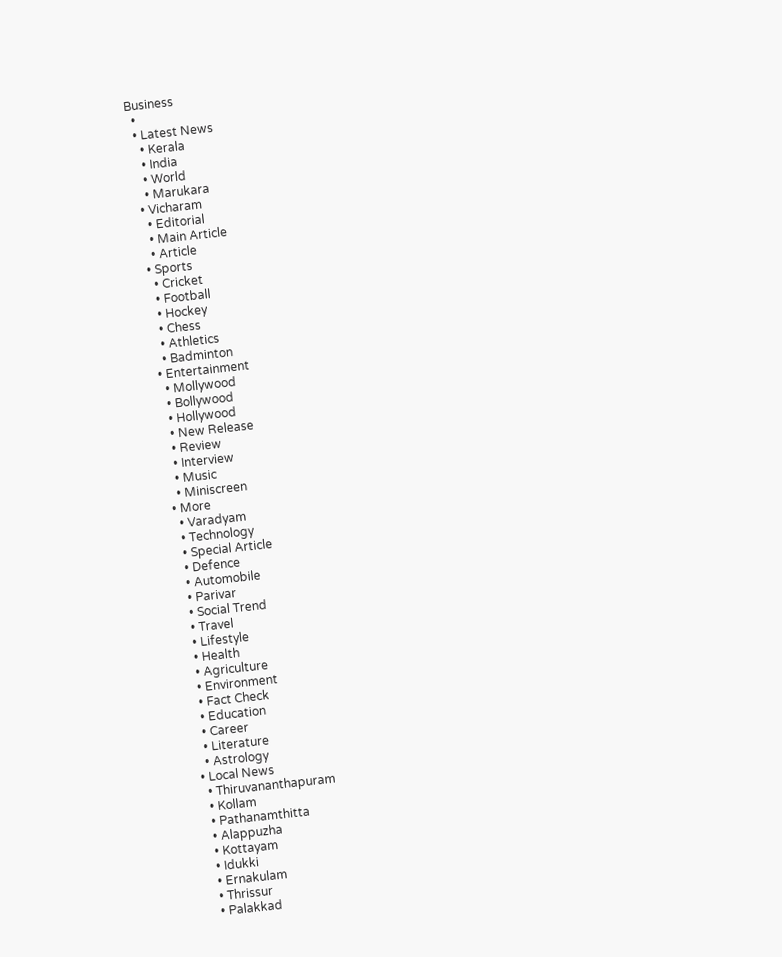Business
  •
  • Latest News
    • Kerala
    • India
    • World
    • Marukara
  • Vicharam
    • Editorial
    • Main Article
    • Article
  • Sports
    • Cricket
    • Football
    • Hockey
    • Chess
    • Athletics
    • Badminton
  • Entertainment
    • Mollywood
    • Bollywood
    • Hollywood
    • New Release
    • Review
    • Interview
    • Music
    • Miniscreen
  • More
    • Varadyam
    • Technology
    • Special Article
    • Defence
    • Automobile
    • Parivar
    • Social Trend
    • Travel
    • Lifestyle
    • Health
    • Agriculture
    • Environment
    • Fact Check
    • Education
    • Career
    • Literature
    • Astrology
  • Local News
    • Thiruvananthapuram
    • Kollam
    • Pathanamthitta
    • Alappuzha
    • Kottayam
    • Idukki
    • Ernakulam
    • Thrissur
    • Palakkad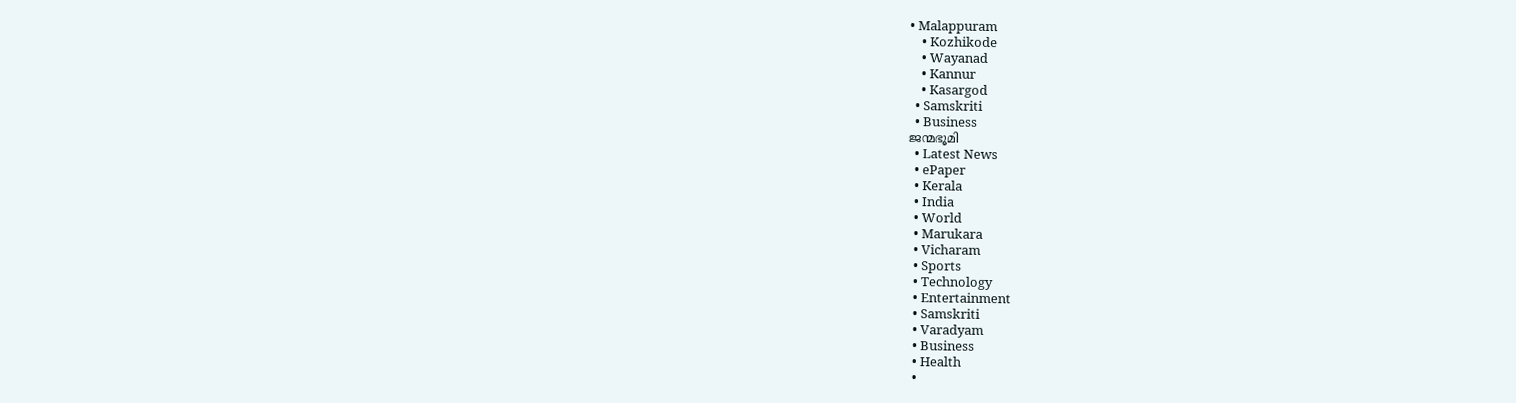• Malappuram
    • Kozhikode
    • Wayanad
    • Kannur
    • Kasargod
  • Samskriti
  • Business
ജന്മഭൂമി
  • Latest News
  • ePaper
  • Kerala
  • India
  • World
  • Marukara
  • Vicharam
  • Sports
  • Technology
  • Entertainment
  • Samskriti
  • Varadyam
  • Business
  • Health
  •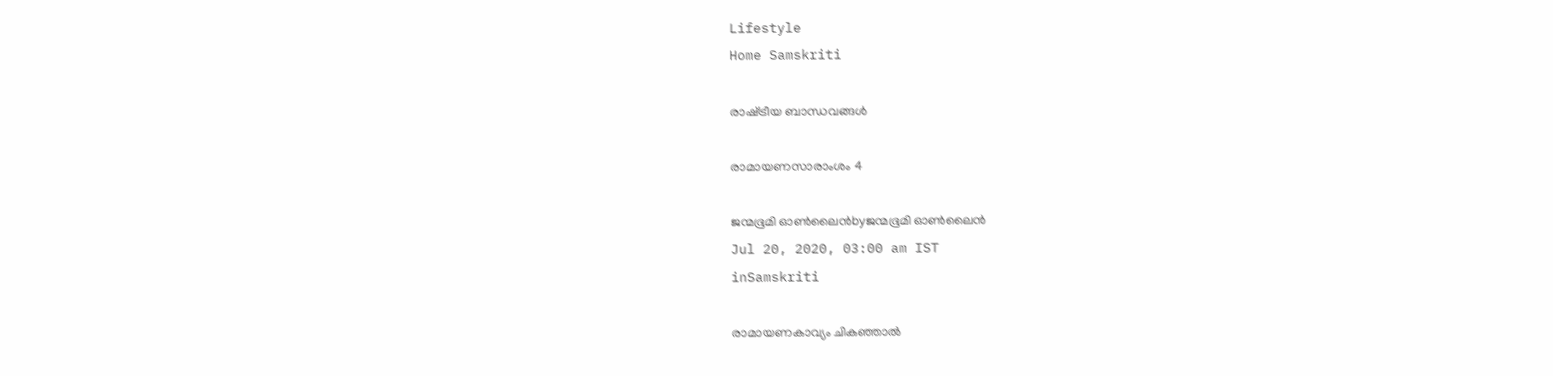Lifestyle
Home Samskriti

രാഷ്‌ട്രീയ ബാന്ധവങ്ങള്‍

രാമായണസാരാംശം 4

ജന്മഭൂമി ഓണ്‍ലൈന്‍byജന്മഭൂമി ഓണ്‍ലൈന്‍
Jul 20, 2020, 03:00 am IST
inSamskriti

രാമായണകാവ്യം ചികഞ്ഞാല്‍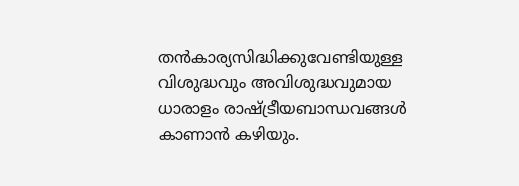തന്‍കാര്യസിദ്ധിക്കുവേണ്ടിയുള്ള വിശുദ്ധവും അവിശുദ്ധവുമായ ധാരാളം രാഷ്‌ട്രീയബാന്ധവങ്ങള്‍ കാണാന്‍ കഴിയും.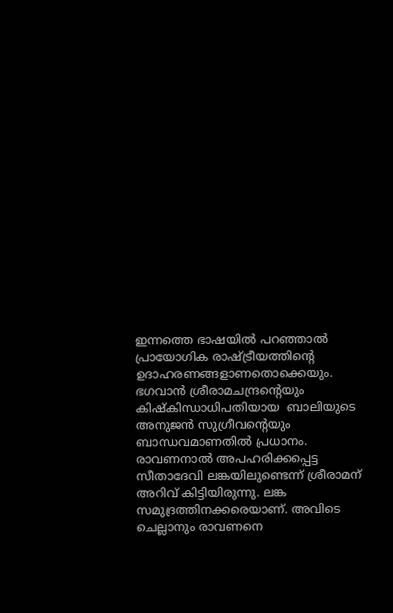ഇന്നത്തെ ഭാഷയില്‍ പറഞ്ഞാല്‍  പ്രായോഗിക രാഷ്‌ട്രീയത്തിന്റെ ഉദാഹരണങ്ങളാണതൊക്കെയും. ഭഗവാന്‍ ശ്രീരാമചന്ദ്രന്റെയും കിഷ്‌കിന്ധാധിപതിയായ  ബാലിയുടെ അനുജന്‍ സുഗ്രീവന്റെയും ബാന്ധവമാണതില്‍ പ്രധാനം. രാവണനാല്‍ അപഹരിക്കപ്പെട്ട സീതാദേവി ലങ്കയിലുണ്ടെന്ന് ശ്രീരാമന് അറിവ് കിട്ടിയിരുന്നു. ലങ്ക സമുദ്രത്തിനക്കരെയാണ്. അവിടെ ചെല്ലാനും രാവണനെ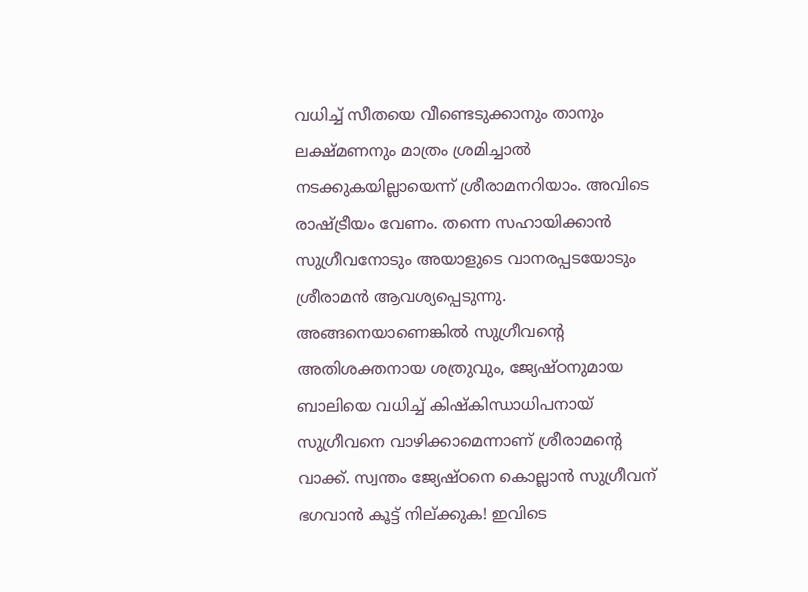വധിച്ച് സീതയെ വീണ്ടെടുക്കാനും താനും ലക്ഷ്മണനും മാത്രം ശ്രമിച്ചാല്‍ നടക്കുകയില്ലായെന്ന് ശ്രീരാമനറിയാം. അവിടെ രാഷ്‌ട്രീയം വേണം. തന്നെ സഹായിക്കാന്‍ സുഗ്രീവനോടും അയാളുടെ വാനരപ്പടയോടും ശ്രീരാമന്‍ ആവശ്യപ്പെടുന്നു. അങ്ങനെയാണെങ്കില്‍ സുഗ്രീവന്റെ അതിശക്തനായ ശത്രുവും, ജ്യേഷ്ഠനുമായ ബാലിയെ വധിച്ച് കിഷ്‌കിന്ധാധിപനായ് സുഗ്രീവനെ വാഴിക്കാമെന്നാണ് ശ്രീരാമന്റെ വാക്ക്. സ്വന്തം ജ്യേഷ്ഠനെ കൊല്ലാന്‍ സുഗ്രീവന് ഭഗവാന്‍ കൂട്ട് നില്ക്കുക! ഇവിടെ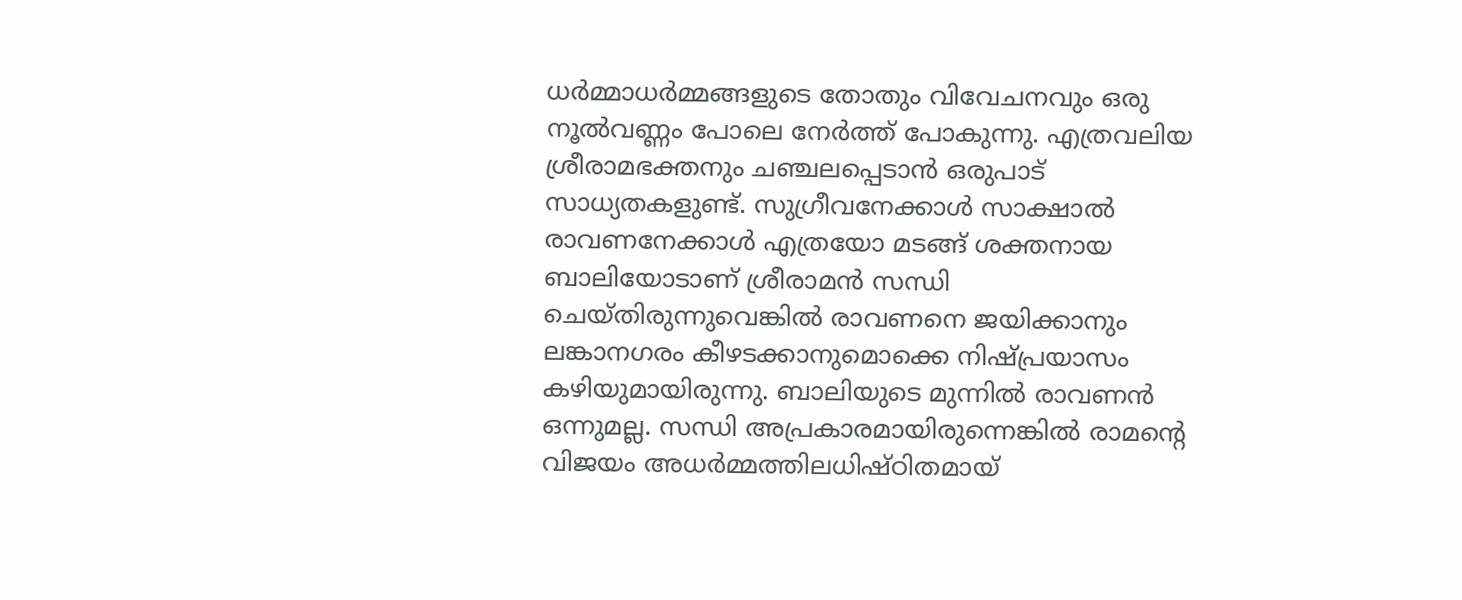ധര്‍മ്മാധര്‍മ്മങ്ങളുടെ തോതും വിവേചനവും ഒരു നൂല്‍വണ്ണം പോലെ നേര്‍ത്ത് പോകുന്നു. എത്രവലിയ ശ്രീരാമഭക്തനും ചഞ്ചലപ്പെടാന്‍ ഒരുപാട് സാധ്യതകളുണ്ട്. സുഗ്രീവനേക്കാള്‍ സാക്ഷാല്‍ രാവണനേക്കാള്‍ എത്രയോ മടങ്ങ് ശക്തനായ ബാലിയോടാണ് ശ്രീരാമന്‍ സന്ധി ചെയ്തിരുന്നുവെങ്കില്‍ രാവണനെ ജയിക്കാനും ലങ്കാനഗരം കീഴടക്കാനുമൊക്കെ നിഷ്പ്രയാസം കഴിയുമായിരുന്നു. ബാലിയുടെ മുന്നില്‍ രാവണന്‍ ഒന്നുമല്ല. സന്ധി അപ്രകാരമായിരുന്നെങ്കില്‍ രാമന്റെ വിജയം അധര്‍മ്മത്തിലധിഷ്ഠിതമായ്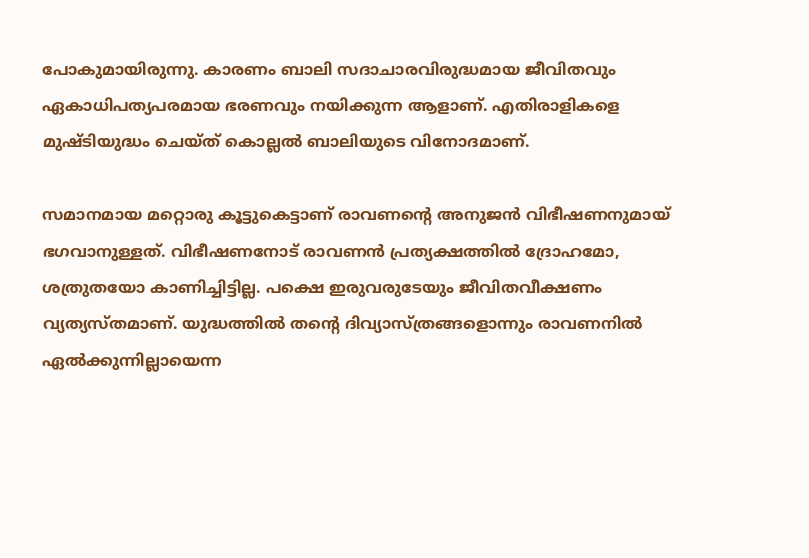പോകുമായിരുന്നു. കാരണം ബാലി സദാചാരവിരുദ്ധമായ ജീവിതവും ഏകാധിപത്യപരമായ ഭരണവും നയിക്കുന്ന ആളാണ്. എതിരാളികളെ മുഷ്ടിയുദ്ധം ചെയ്ത് കൊല്ലല്‍ ബാലിയുടെ വിനോദമാണ്.

സമാനമായ മറ്റൊരു കൂട്ടുകെട്ടാണ് രാവണന്റെ അനുജന്‍ വിഭീഷണനുമായ് ഭഗവാനുള്ളത്. വിഭീഷണനോട് രാവണന്‍ പ്രത്യക്ഷത്തില്‍ ദ്രോഹമോ, ശത്രുതയോ കാണിച്ചിട്ടില്ല. പക്ഷെ ഇരുവരുടേയും ജീവിതവീക്ഷണം വ്യത്യസ്തമാണ്. യുദ്ധത്തില്‍ തന്റെ ദിവ്യാസ്ത്രങ്ങളൊന്നും രാവണനില്‍ ഏല്‍ക്കുന്നില്ലായെന്ന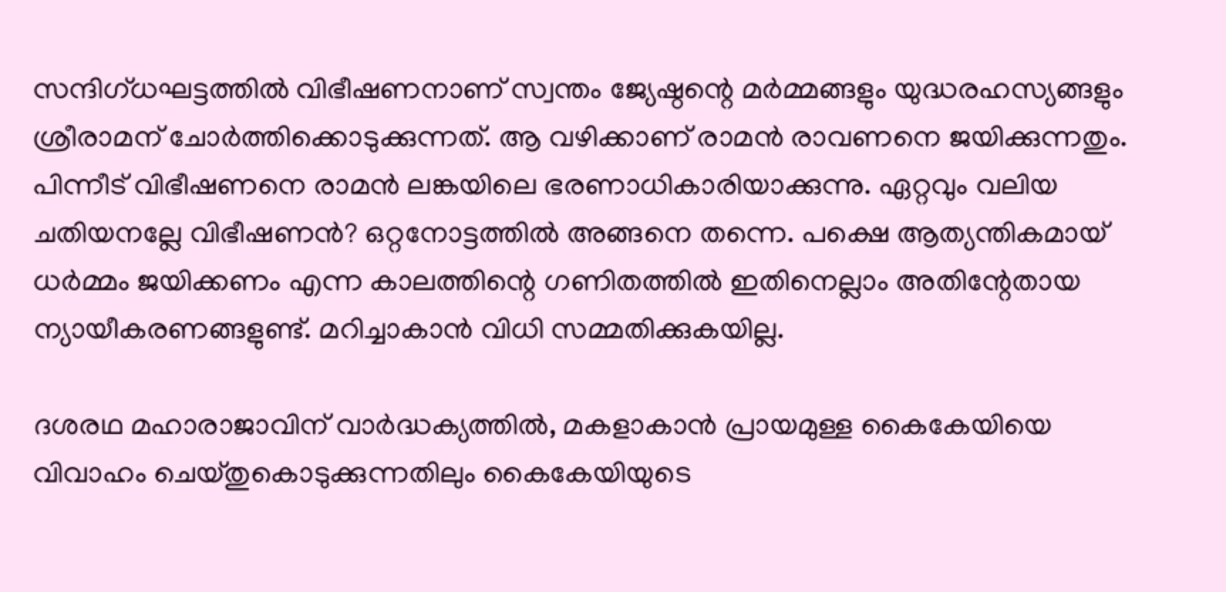സന്ദിഗ്ധഘട്ടത്തില്‍ വിഭീഷണനാണ് സ്വന്തം ജ്യേഷ്ഠന്റെ മര്‍മ്മങ്ങളും യുദ്ധരഹസ്യങ്ങളും ശ്രീരാമന് ചോര്‍ത്തിക്കൊടുക്കുന്നത്. ആ വഴിക്കാണ് രാമന്‍ രാവണനെ ജയിക്കുന്നതും. പിന്നീട് വിഭീഷണനെ രാമന്‍ ലങ്കയിലെ ഭരണാധികാരിയാക്കുന്നു. ഏറ്റവും വലിയ ചതിയനല്ലേ വിഭീഷണന്‍? ഒറ്റനോട്ടത്തില്‍ അങ്ങനെ തന്നെ. പക്ഷെ ആത്യന്തികമായ് ധര്‍മ്മം ജയിക്കണം എന്ന കാലത്തിന്റെ ഗണിതത്തില്‍ ഇതിനെല്ലാം അതിന്റേതായ ന്യായീകരണങ്ങളുണ്ട്. മറിച്ചാകാന്‍ വിധി സമ്മതിക്കുകയില്ല.

ദശരഥ മഹാരാജാവിന് വാര്‍ദ്ധക്യത്തില്‍, മകളാകാന്‍ പ്രായമുള്ള കൈകേയിയെ വിവാഹം ചെയ്തുകൊടുക്കുന്നതിലും കൈകേയിയുടെ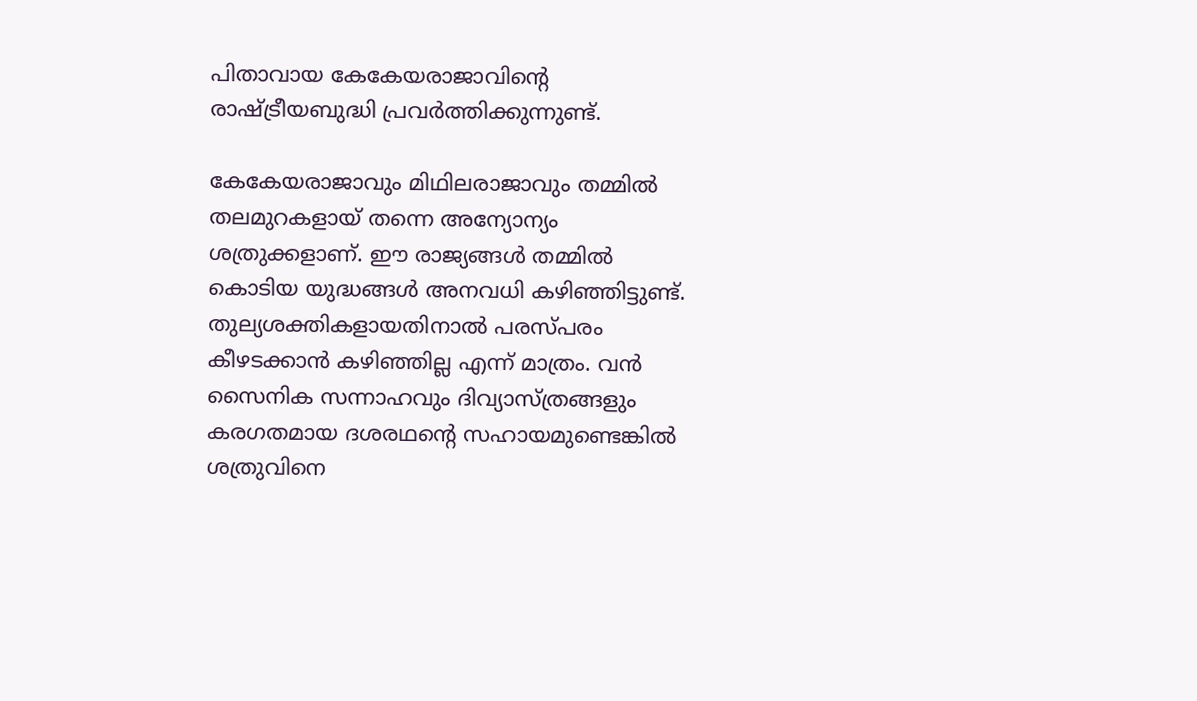പിതാവായ കേകേയരാജാവിന്റെ രാഷ്‌ട്രീയബുദ്ധി പ്രവര്‍ത്തിക്കുന്നുണ്ട്.

കേകേയരാജാവും മിഥിലരാജാവും തമ്മില്‍ തലമുറകളായ് തന്നെ അന്യോന്യം ശത്രുക്കളാണ്. ഈ രാജ്യങ്ങള്‍ തമ്മില്‍ കൊടിയ യുദ്ധങ്ങള്‍ അനവധി കഴിഞ്ഞിട്ടുണ്ട്. തുല്യശക്തികളായതിനാല്‍ പരസ്പരം കീഴടക്കാന്‍ കഴിഞ്ഞില്ല എന്ന് മാത്രം. വന്‍ സൈനിക സന്നാഹവും ദിവ്യാസ്ത്രങ്ങളും കരഗതമായ ദശരഥന്റെ സഹായമുണ്ടെങ്കില്‍ ശത്രുവിനെ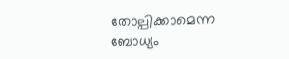തോല്പിക്കാമെന്ന ബോധ്യം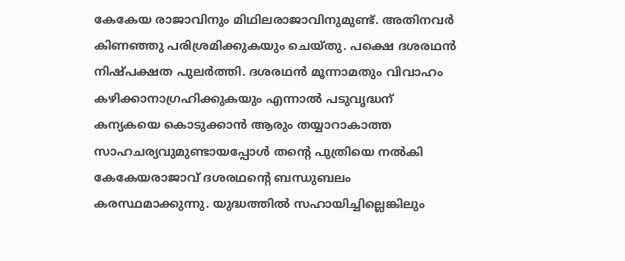കേകേയ രാജാവിനും മിഥിലരാജാവിനുമുണ്ട്. അതിനവര്‍ കിണഞ്ഞു പരിശ്രമിക്കുകയും ചെയ്തു. പക്ഷെ ദശരഥന്‍ നിഷ്പക്ഷത പുലര്‍ത്തി. ദശരഥന്‍ മൂന്നാമതും വിവാഹം കഴിക്കാനാഗ്രഹിക്കുകയും എന്നാല്‍ പടുവൃദ്ധന് കന്യകയെ കൊടുക്കാന്‍ ആരും തയ്യാറാകാത്ത സാഹചര്യവുമുണ്ടായപ്പോള്‍ തന്റെ പുത്രിയെ നല്‍കി കേകേയരാജാവ് ദശരഥന്റെ ബന്ധുബലം കരസ്ഥമാക്കുന്നു. യുദ്ധത്തില്‍ സഹായിച്ചില്ലെങ്കിലും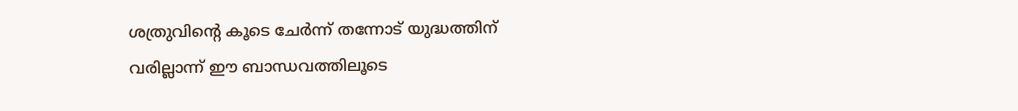ശത്രുവിന്റെ കൂടെ ചേര്‍ന്ന് തന്നോട് യുദ്ധത്തിന് വരില്ലാന്ന് ഈ ബാന്ധവത്തിലൂടെ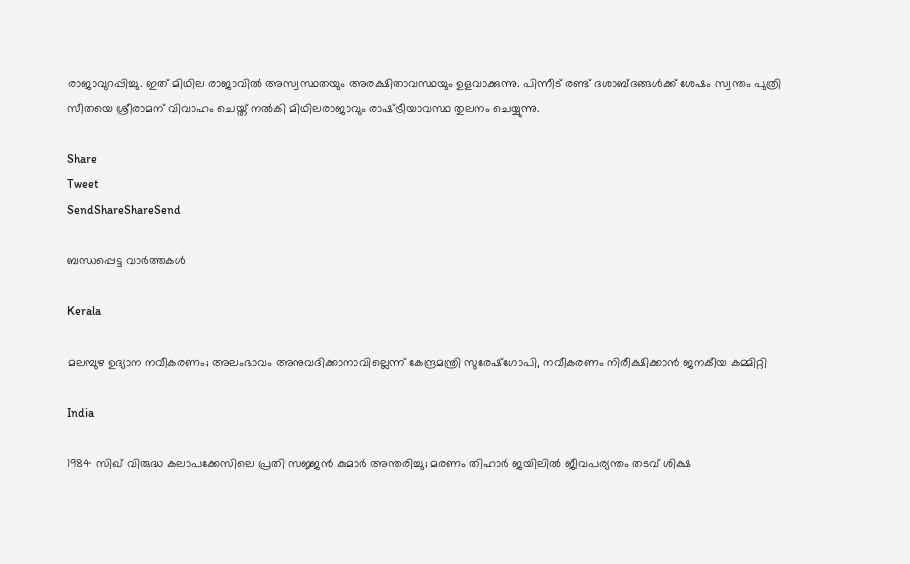രാജാവുറപ്പിച്ചു. ഇത് മിഥില രാജാവില്‍ അസ്വസ്ഥതയും അരക്ഷിതാവസ്ഥയും ഉളവാക്കുന്നു. പിന്നീട് രണ്ട് ദശാബ്ദങ്ങള്‍ക്ക് ശേഷം സ്വന്തം പുത്രി സീതയെ ശ്രീരാമന് വിവാഹം ചെയ്ത് നല്‍കി മിഥിലരാജാവും രാഷ്‌ട്രീയാവസ്ഥ തുലനം ചെയ്യുന്നു.

Share
Tweet
SendShareShareSend

ബന്ധപ്പെട്ട വാര്‍ത്തകള്‍

Kerala

മലമ്പുഴ ഉദ്യാന നവീകരണം; അലംഭാവം അനുവദിക്കാനാവില്ലെന്ന് കേന്ദ്രമന്ത്രി സുരേഷ്‌ഗോപി, നവീകരണം നിരീക്ഷിക്കാന്‍ ജനകീയ കമ്മിറ്റി

India

1984 സിഖ് വിരുദ്ധ കലാപക്കേസിലെ പ്രതി സജ്ജൻ കുമാർ അന്തരിച്ചു; മരണം തിഹാർ ജയിലിൽ ജീവപര്യന്തം തടവ് ശിക്ഷ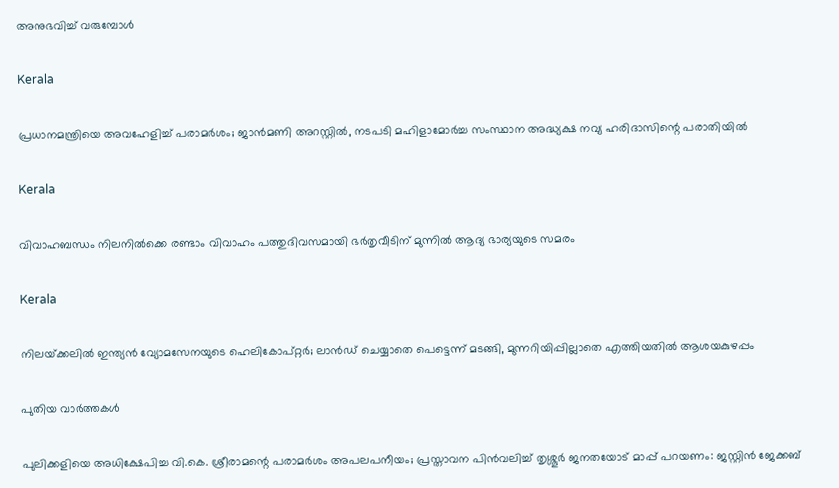അനുഭവിച്ച് വരുമ്പോൾ

Kerala

പ്രധാനമന്ത്രിയെ അവഹേളിച്ച് പരാമർശം; ജാൻമണി അറസ്റ്റിൽ, നടപടി മഹിളാമോർച്ച സംസ്ഥാന അദ്ധ്യക്ഷ നവ്യ ഹരിദാസിന്റെ പരാതിയിൽ

Kerala

വിവാഹബന്ധം നിലനില്‍ക്കെ രണ്ടാം വിവാഹം പത്തുദിവസമായി ഭര്‍തൃവീടിന് മുന്നില്‍ ആദ്യ ഭാര്യയുടെ സമരം

Kerala

നിലയ്‌ക്കലിൽ ഇന്ത്യൻ വ്യോമസേനയുടെ ഹെലികോപ്റ്റർ; ലാൻഡ് ചെയ്യാതെ പെട്ടെന്ന് മടങ്ങി, മുന്നറിയിപ്പില്ലാതെ എത്തിയതിൽ ആശയകുഴപ്പം

പുതിയ വാര്‍ത്തകള്‍

പുലിക്കളിയെ അധിക്ഷേപിച്ച വി.കെ. ശ്രീരാമന്റെ പരാമർശം അപലപനീയം; പ്രസ്താവന പിൻവലിച്ച് തൃശ്ശൂർ ജനതയോട് മാപ്പ് പറയണം: ജസ്റ്റിൻ ജേക്കബ്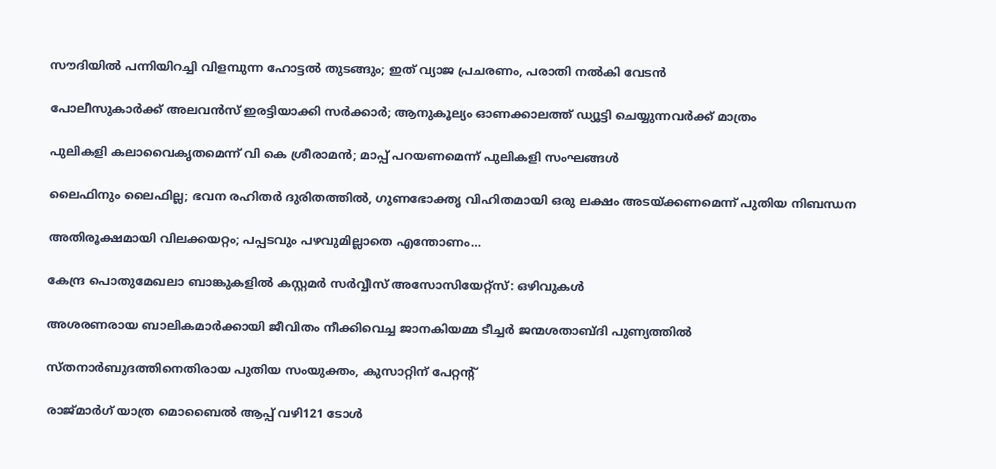സൗദിയില്‍ പന്നിയിറച്ചി വിളമ്പുന്ന ഹോട്ടല്‍ തുടങ്ങും; ഇത് വ്യാജ പ്രചരണം, പരാതി നല്‍കി വേടന്‍

പോലീസുകാർക്ക് അലവൻസ് ഇരട്ടിയാക്കി സർക്കാർ; ആനുകൂല്യം ഓണക്കാലത്ത് ഡ്യൂട്ടി ചെയ്യുന്നവർക്ക് മാത്രം

പുലികളി കലാവൈകൃതമെന്ന് വി കെ ശ്രീരാമൻ; മാപ്പ് പറയണമെന്ന് പുലികളി സംഘങ്ങൾ

ലൈഫിനും ലൈഫില്ല; ഭവന രഹിതര്‍ ദുരിതത്തില്‍, ഗുണഭോക്തൃ വിഹിതമായി ഒരു ലക്ഷം അടയ്‌ക്കണമെന്ന് പുതിയ നിബന്ധന

അതിരൂക്ഷമായി വിലക്കയറ്റം; പപ്പടവും പഴവുമില്ലാതെ എന്തോണം…

കേന്ദ്ര പൊതുമേഖലാ ബാങ്കുകളില്‍ കസ്റ്റമര്‍ സര്‍വ്വീസ് അസോസിയേറ്റ്‌സ്: ഒഴിവുകള്‍

അശരണരായ ബാലികമാര്‍ക്കായി ജീവിതം നീക്കിവെച്ച ജാനകിയമ്മ ടീച്ചര്‍ ജന്മശതാബ്ദി പുണ്യത്തില്‍

സ്തനാര്‍ബുദത്തിനെതിരായ പുതിയ സംയുക്തം, കുസാറ്റിന് പേറ്റന്റ്

രാജ്മാര്‍ഗ് യാത്ര മൊബൈല്‍ ആപ്പ് വഴി121 ടോള്‍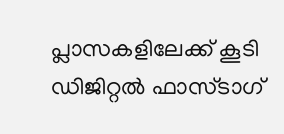പ്ലാസകളിലേക്ക് കൂടി ഡിജിറ്റല്‍ ഫാസ്ടാഗ്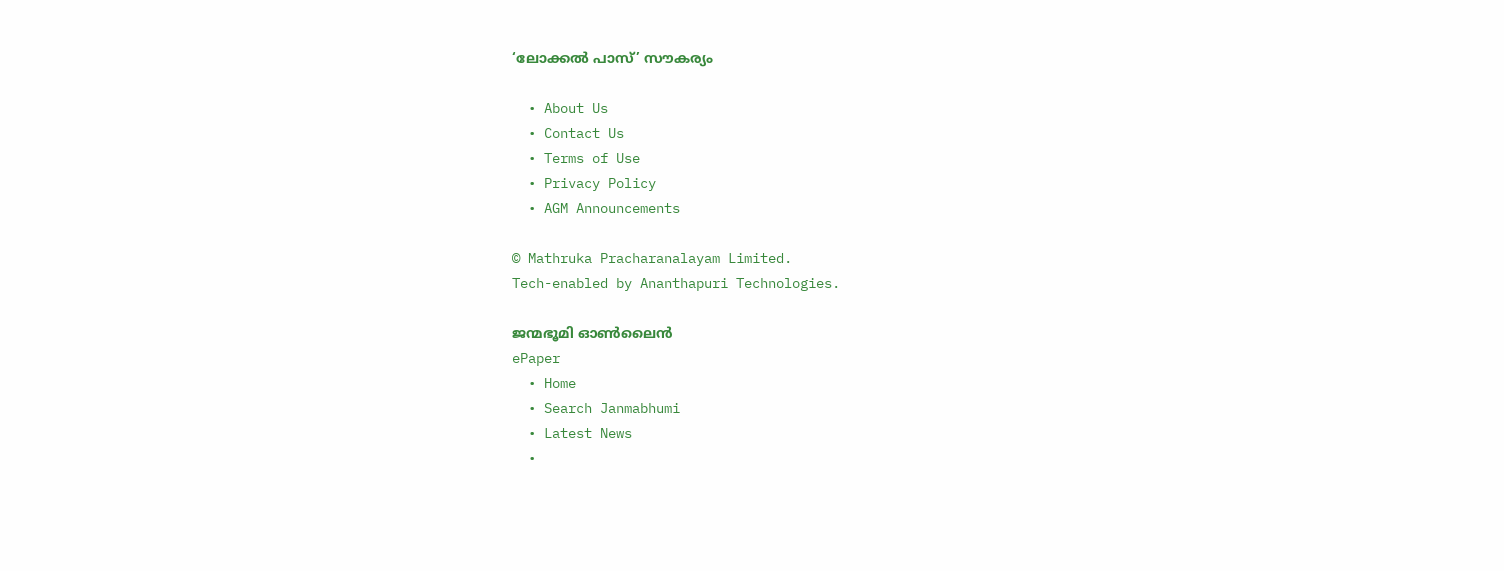‘ലോക്കല്‍ പാസ്’ സൗകര്യം

  • About Us
  • Contact Us
  • Terms of Use
  • Privacy Policy
  • AGM Announcements

© Mathruka Pracharanalayam Limited.
Tech-enabled by Ananthapuri Technologies.

ജന്മഭൂമി ഓണ്‍ലൈന്‍
ePaper
  • Home
  • Search Janmabhumi
  • Latest News
  •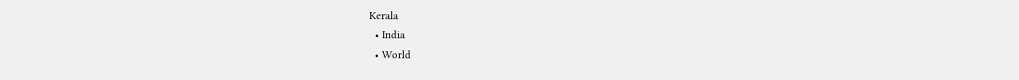Kerala
  • India
  • World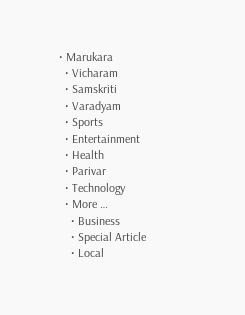• Marukara
  • Vicharam
  • Samskriti
  • Varadyam
  • Sports
  • Entertainment
  • Health
  • Parivar
  • Technology
  • More …
    • Business
    • Special Article
    • Local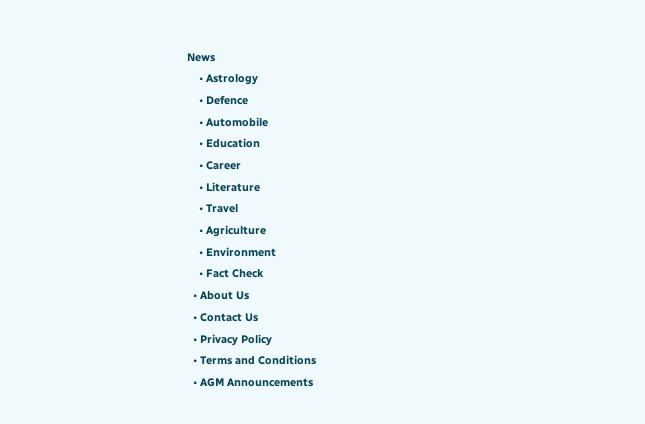News
    • Astrology
    • Defence
    • Automobile
    • Education
    • Career
    • Literature
    • Travel
    • Agriculture
    • Environment
    • Fact Check
  • About Us
  • Contact Us
  • Privacy Policy
  • Terms and Conditions
  • AGM Announcements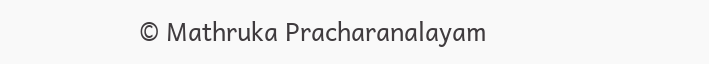© Mathruka Pracharanalayam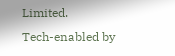Limited.
Tech-enabled by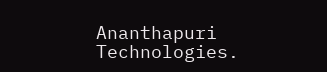Ananthapuri Technologies.